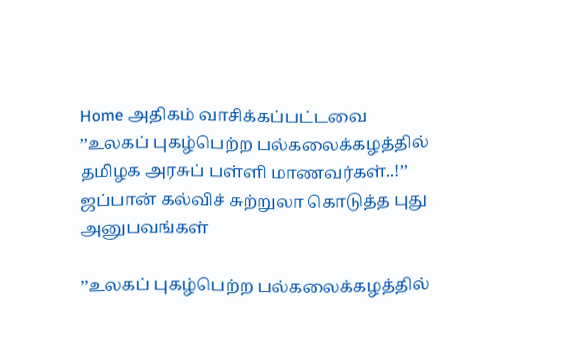Home அதிகம் வாசிக்கப்பட்டவை ’’உலகப் புகழ்பெற்ற பல்கலைக்கழத்தில் தமிழக அரசுப் பள்ளி மாணவர்கள்..!’’ ஜப்பான் கல்விச் சுற்றுலா கொடுத்த புது அனுபவங்கள்

’’உலகப் புகழ்பெற்ற பல்கலைக்கழத்தில்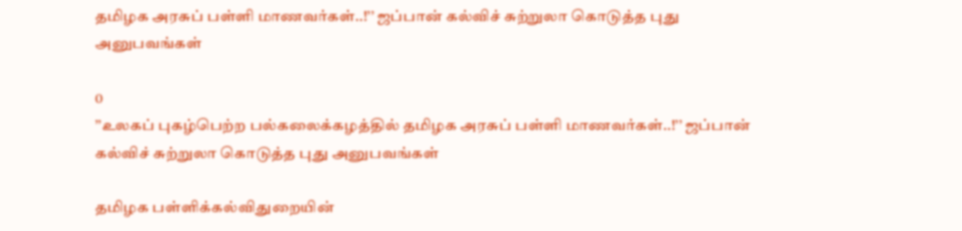தமிழக அரசுப் பள்ளி மாணவர்கள்..!’’ ஜப்பான் கல்விச் சுற்றுலா கொடுத்த புது அனுபவங்கள்

0
’’உலகப் புகழ்பெற்ற பல்கலைக்கழத்தில் தமிழக அரசுப் பள்ளி மாணவர்கள்..!’’ ஜப்பான் கல்விச் சுற்றுலா கொடுத்த புது அனுபவங்கள்

தமிழக பள்ளிக்கல்விதுறையின்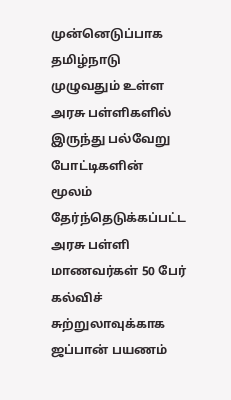முன்னெடுப்பாக தமிழ்நாடு முழுவதும் உள்ள அரசு பள்ளிகளில் இருந்து பல்வேறு போட்டிகளின் மூலம் தேர்ந்தெடுக்கப்பட்ட அரசு பள்ளி மாணவர்கள் 50 பேர் கல்விச் சுற்றுலாவுக்காக ஜப்பான் பயணம்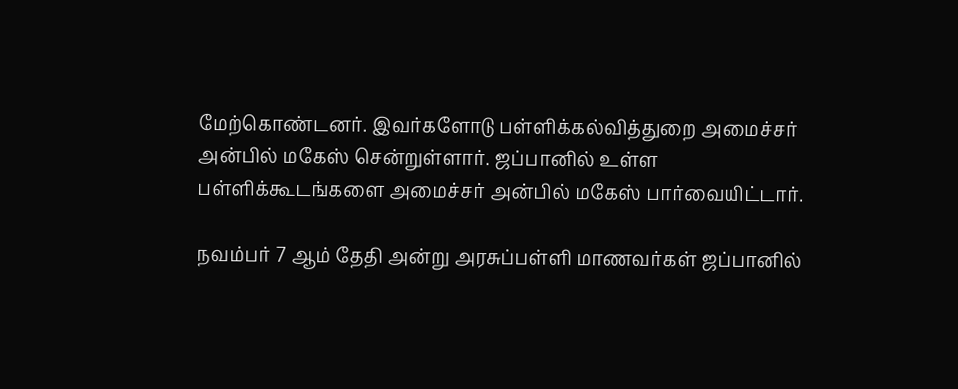மேற்கொண்டனர். இவர்களோடு பள்ளிக்கல்வித்துறை அமைச்சர் அன்பில் மகேஸ் சென்றுள்ளார். ஜப்பானில் உள்ள பள்ளிக்கூடங்களை அமைச்சர் அன்பில் மகேஸ் பார்வையிட்டார்.

நவம்பர் 7 ஆம் தேதி அன்று அரசுப்பள்ளி மாணவர்கள் ஜப்பானில்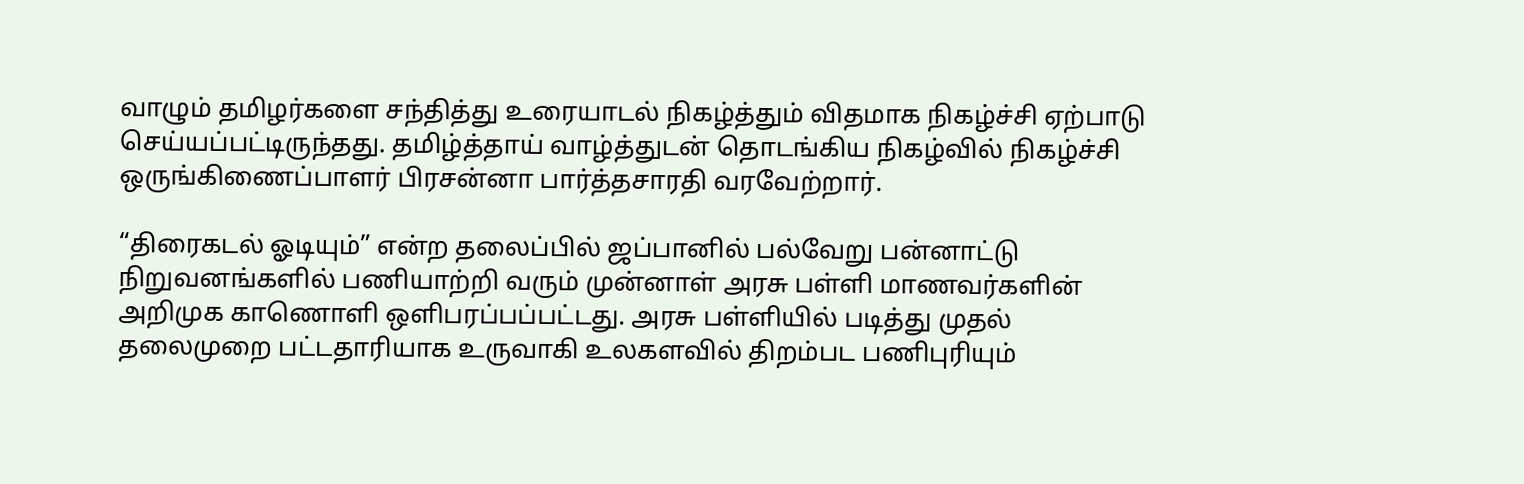வாழும் தமிழர்களை சந்தித்து உரையாடல் நிகழ்த்தும் விதமாக நிகழ்ச்சி ஏற்பாடு செய்யப்பட்டிருந்தது. தமிழ்த்தாய் வாழ்த்துடன் தொடங்கிய நிகழ்வில் நிகழ்ச்சி ஒருங்கிணைப்பாளர் பிரசன்னா பார்த்தசாரதி வரவேற்றார்.

“திரைகடல் ஓடியும்” என்ற தலைப்பில் ஜப்பானில் பல்வேறு பன்னாட்டு நிறுவனங்களில் பணியாற்றி வரும் முன்னாள் அரசு பள்ளி மாணவர்களின் அறிமுக காணொளி ஒளிபரப்பப்பட்டது. அரசு பள்ளியில் படித்து முதல் தலைமுறை பட்டதாரியாக உருவாகி உலகளவில் திறம்பட பணிபுரியும்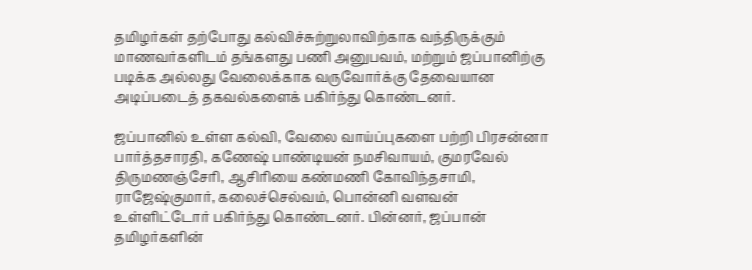தமிழர்கள் தற்போது கல்விச்சுற்றுலாவிற்காக வந்திருக்கும் மாணவர்களிடம் தங்களது பணி அனுபவம், மற்றும் ஜப்பானிற்கு படிக்க அல்லது வேலைக்காக வருவோர்க்கு தேவையான அடிப்படைத் தகவல்களைக் பகிர்ந்து கொண்டனர்.

ஜப்பானில் உள்ள கல்வி, வேலை வாய்ப்புகளை பற்றி பிரசன்னா பார்த்தசாரதி, கணேஷ் பாண்டியன் நமசிவாயம், குமரவேல் திருமணஞ்சேரி, ஆசிரியை கண்மணி கோவிந்தசாமி, ராஜேஷ்குமார், கலைச்செல்வம், பொன்னி வளவன் உள்ளிட்டோர் பகிர்ந்து கொண்டனர். பின்னர், ஜப்பான் தமிழர்களின்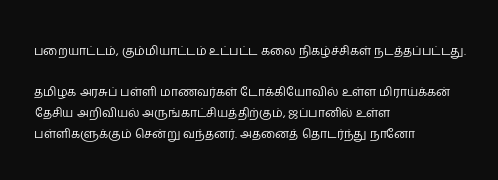பறையாட்டம், கும்மியாட்டம் உட்பட்ட கலை நிகழ்ச்சிகள் நடத்தப்பட்டது.

தமிழக அரசுப் பள்ளி மாணவர்கள் டோக்கியோவில் உள்ள மிராய்க்கன் தேசிய அறிவியல் அருங்காட்சியத்திற்கும், ஜப்பானில் உள்ள பள்ளிகளுக்கும் சென்று வந்தனர். அதனைத் தொடர்ந்து நானோ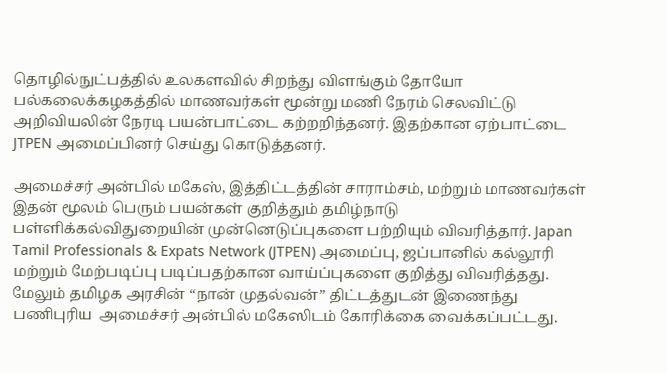தொழில்நுட்பத்தில் உலகளவில் சிறந்து விளங்கும் தோயோ பல்கலைக்கழகத்தில் மாணவர்கள் மூன்று மணி நேரம் செலவிட்டு அறிவியலின் நேரடி பயன்பாட்டை கற்றறிந்தனர். இதற்கான ஏற்பாட்டை JTPEN அமைப்பினர் செய்து கொடுத்தனர்.

அமைச்சர் அன்பில் மகேஸ், இத்திட்டத்தின் சாராம்சம், மற்றும் மாணவர்கள் இதன் மூலம் பெரும் பயன்கள் குறித்தும் தமிழ்நாடு பள்ளிக்கல்விதுறையின் முன்னெடுப்புகளை பற்றியும் விவரித்தார். Japan Tamil Professionals & Expats Network (JTPEN) அமைப்பு, ஜப்பானில் கல்லூரி மற்றும் மேற்படிப்பு படிப்பதற்கான வாய்ப்புகளை குறித்து விவரித்தது. மேலும் தமிழக அரசின் “நான் முதல்வன்” திட்டத்துடன் இணைந்து பணிபுரிய  அமைச்சர் அன்பில் மகேஸிடம் கோரிக்கை வைக்கப்பட்டது.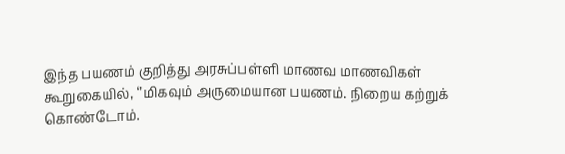இந்த பயணம் குறித்து அரசுப்பள்ளி மாணவ மாணவிகள் கூறுகையில், ‘’மிகவும் அருமையான பயணம். நிறைய கற்றுக் கொண்டோம்.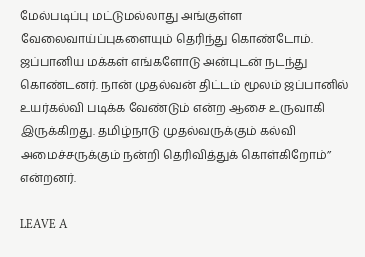மேல்படிப்பு மட்டுமல்லாது அங்குள்ள வேலைவாய்ப்புகளையும் தெரிந்து கொண்டோம். ஜப்பானிய மக்கள் எங்களோடு அன்புடன் நடந்து கொண்டனர். நான் முதல்வன் திட்டம் மூலம் ஜப்பானில் உயர்கல்வி படிக்க வேண்டும் என்ற ஆசை உருவாகி இருக்கிறது. தமிழ்நாடு முதல்வருக்கும் கல்வி அமைச்சருக்கும் நன்றி தெரிவித்துக் கொள்கிறோம்’’ என்றனர்.

LEAVE A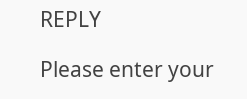REPLY

Please enter your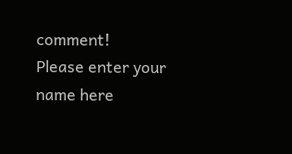comment!
Please enter your name here